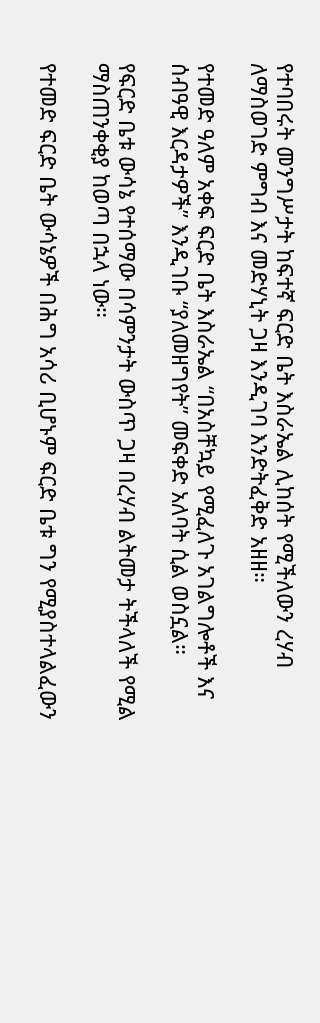የተባበሩት መንግሥታት ከፍተኛ ፍርድ ቤት እስራኤል ሊከሰት የሚችለውን ረሃብ ለማስወገድ ምግብ እና መድሃኒት ጋዛ እንዲገባ እንድትፈቅድ አዘዘ።

የተመድ ዓለም አቀፍ ፍርድ ቤት እስራኤል “በአስቸኳይ የሚፈለጉ አገልግሎቶች እና ሰብዓዊ እርዳታዎች” እንዲገቡ “ያለመዘግየት” መፍቀድ አለባት ሲል ወስኗል።

የፍርድ ቤቱ ውሳኔ የተሰማው በሳምንታት ውስጥ ጋዛ በረሃብ ልትመታ ትችላለች የሚል ማስጠንቀቂያ ከወጣ በኋላ ነው።

የተመድ ፍርድ ቤት ውሳኔዎች በሕግ አሳሪ ቢሆኑም ፍርድ ቤቱ ግን የሚያስተላልፈውን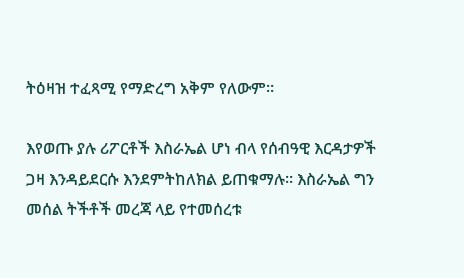ትዕዛዝ ተፈጻሚ የማድረግ አቅም የለውም።

እየወጡ ያሉ ሪፖርቶች እስራኤል ሆነ ብላ የሰብዓዊ እርዳታዎች ጋዛ እንዳይደርሱ እንደምትከለክል ይጠቁማሉ። እስራኤል ግን መሰል ትችቶች መረጃ ላይ የተመሰረቱ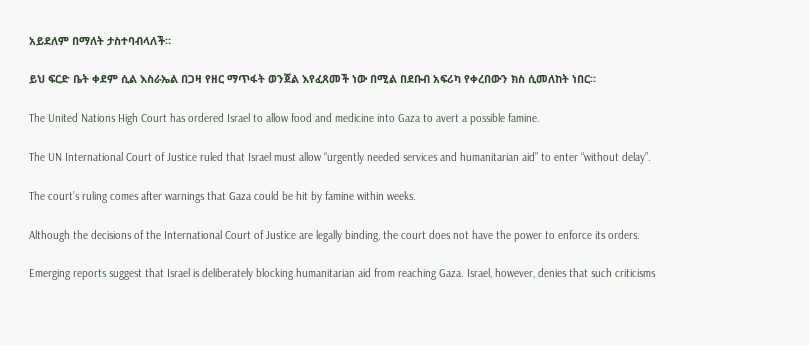አይደለም በማለት ታስተባብላለች።

ይህ ፍርድ ቤት ቀደም ሲል እስራኤል በጋዛ የዘር ማጥፋት ወንጀል እየፈጸመች ነው በሚል በደቡብ አፍሪካ የቀረበውን ክስ ሲመለከት ነበር።

The United Nations High Court has ordered Israel to allow food and medicine into Gaza to avert a possible famine.

The UN International Court of Justice ruled that Israel must allow “urgently needed services and humanitarian aid” to enter “without delay”.

The court’s ruling comes after warnings that Gaza could be hit by famine within weeks.

Although the decisions of the International Court of Justice are legally binding, the court does not have the power to enforce its orders.

Emerging reports suggest that Israel is deliberately blocking humanitarian aid from reaching Gaza. Israel, however, denies that such criticisms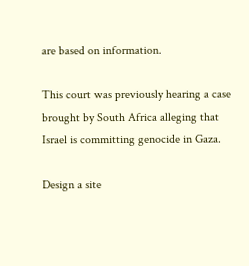are based on information.

This court was previously hearing a case brought by South Africa alleging that Israel is committing genocide in Gaza.

Design a site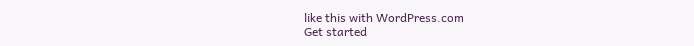like this with WordPress.com
Get started